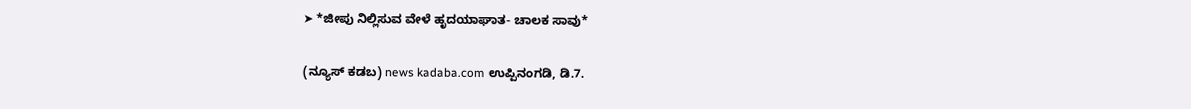➤ *ಜೀಪು ನಿಲ್ಲಿಸುವ ವೇಳೆ ಹೃದಯಾಘಾತ- ಚಾಲಕ ಸಾವು*

(ನ್ಯೂಸ್ ಕಡಬ) news kadaba.com ಉಪ್ಪಿನಂಗಡಿ, ಡಿ.7.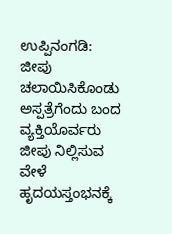ಉಪ್ಪಿನಂಗಡಿ:  ಜೀಪು ಚಲಾಯಿಸಿಕೊಂಡು ಅಸ್ಪತ್ರೆಗೆಂದು ಬಂದ ವ್ಯಕ್ತಿಯೊರ್ವರು  ಜೀಪು ನಿಲ್ಲಿಸುವ ವೇಳೆ ಹೃದಯಸ್ತಂಭನಕ್ಕೆ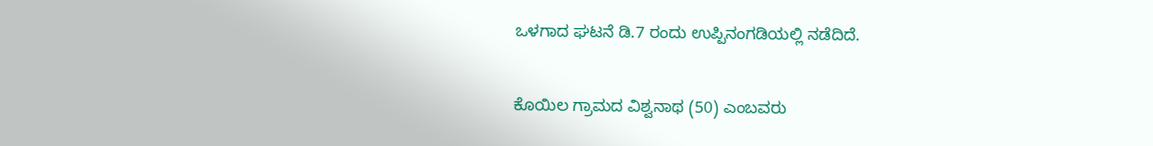ಒಳಗಾದ ಘಟನೆ ಡಿ.7 ರಂದು ಉಪ್ಪಿನಂಗಡಿಯಲ್ಲಿ ನಡೆದಿದೆ.

ಕೊಯಿಲ ಗ್ರಾಮದ ವಿಶ್ವನಾಥ (50) ಎಂಬವರು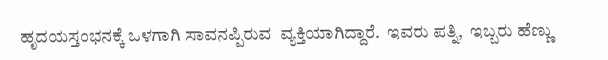ಹೃದಯಸ್ತಂಭನಕ್ಕೆ ಒಳಗಾಗಿ ಸಾವನಪ್ಪಿರುವ  ವ್ಯಕ್ತಿಯಾಗಿದ್ದಾರೆ.  ಇವರು ಪತ್ನಿ,  ಇಬ್ಬರು ಹೆಣ್ಣು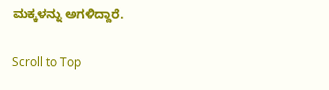ಮಕ್ಕಳನ್ನು ಅಗಳಿದ್ದಾರೆ.

Scroll to Top